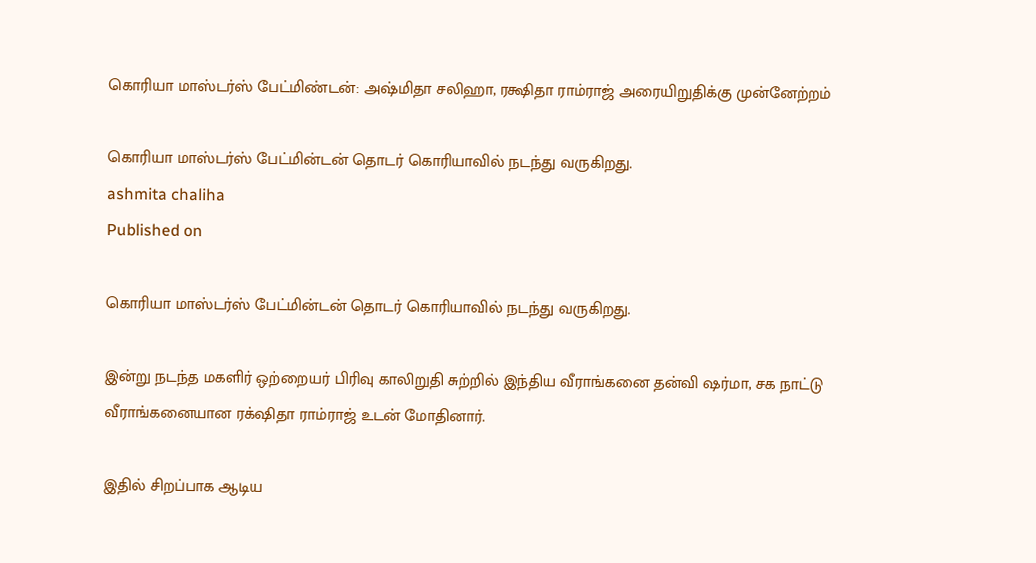கொரியா மாஸ்டர்ஸ் பேட்மிண்டன்: அஷ்மிதா சலிஹா, ரக்ஷிதா ராம்ராஜ் அரையிறுதிக்கு முன்னேற்றம்

கொரியா மாஸ்டர்ஸ் பேட்மின்டன் தொடர் கொரியாவில் நடந்து வருகிறது.
ashmita chaliha
Published on

கொரியா மாஸ்டர்ஸ் பேட்மின்டன் தொடர் கொரியாவில் நடந்து வருகிறது.

இன்று நடந்த மகளிர் ஒற்றையர் பிரிவு காலிறுதி சுற்றில் இந்திய வீராங்கனை தன்வி ஷர்மா, சக நாட்டு வீராங்கனையான ரக்‌ஷிதா ராம்ராஜ் உடன் மோதினார்.

இதில் சிறப்பாக ஆடிய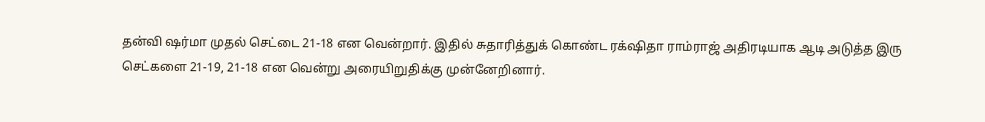தன்வி ஷர்மா முதல் செட்டை 21-18 என வென்றார். இதில் சுதாரித்துக் கொண்ட ரக்‌ஷிதா ராம்ராஜ் அதிரடியாக ஆடி அடுத்த இரு செட்களை 21-19, 21-18 என வென்று அரையிறுதிக்கு முன்னேறினார்.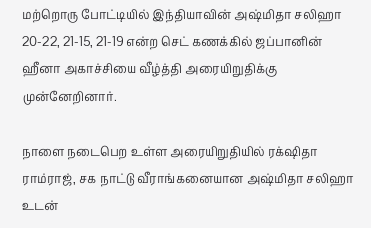மற்றொரு போட்டியில் இந்தியாவின் அஷ்மிதா சலிஹா 20-22, 21-15, 21-19 என்ற செட் கணக்கில் ஜப்பானின் ஹீனா அகாச்சியை வீழ்த்தி அரையிறுதிக்கு முன்னேறினார்.

நாளை நடைபெற உள்ள அரையிறுதியில் ரக்‌ஷிதா ராம்ராஜ், சக நாட்டு வீராங்கனையான அஷ்மிதா சலிஹா உடன்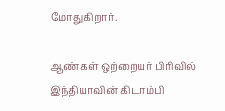மோதுகிறார்.

ஆண்கள் ஒற்றையர் பிரிவில் இந்தியாவின் கிடாம்பி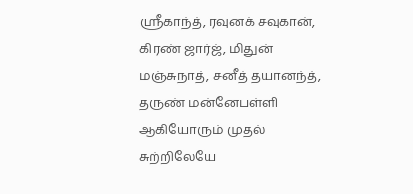ஸ்ரீகாந்த், ரவுனக் சவுகான், கிரண் ஜார்ஜ், மிதுன் மஞ்சுநாத், சனீத் தயானந்த், தருண் மன்னேபள்ளி ஆகியோரும் முதல் சுற்றிலேயே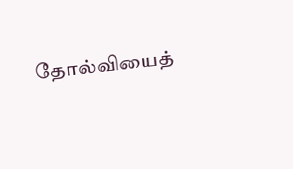தோல்வியைத்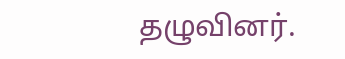தழுவினர்.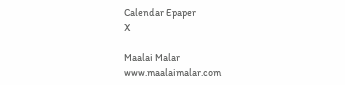Calendar Epaper
X

Maalai Malar
www.maalaimalar.com